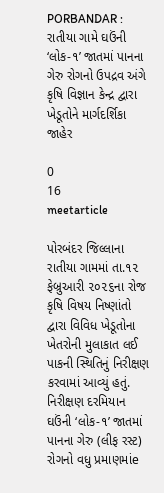PORBANDAR : રાતીયા ગામે ઘઉંની ‘લોક-૧’ જાતમાં પાનના ગેરુ રોગનો ઉપદ્રવ અંગે કૃષિ વિજ્ઞાન કેન્દ્ર દ્વારા ખેડૂતોને માર્ગદર્શિકા જાહેર

0
16
meetarticle

પોરબંદર જિલ્લાના રાતીયા ગામમાં તા.૧૨ ફેબ્રુઆરી ૨૦૨૬ના રોજ કૃષિ વિષય નિષ્ણાંતો દ્વારા વિવિધ ખેડૂતોના ખેતરોની મુલાકાત લઈ પાકની સ્થિતિનું નિરીક્ષણ કરવામાં આવ્યું હતું. નિરીક્ષણ દરમિયાન ઘઉંની ‘લોક-૧’ જાતમાં પાનના ગેરુ (લીફ રસ્ટ) રોગનો વધુ પ્રમાણમાંe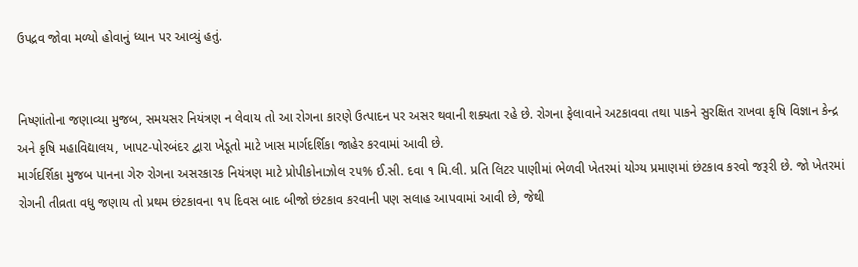ઉપદ્રવ જોવા મળ્યો હોવાનું ધ્યાન પર આવ્યું હતું.


નિષ્ણાંતોના જણાવ્યા મુજબ, સમયસર નિયંત્રણ ન લેવાય તો આ રોગના કારણે ઉત્પાદન પર અસર થવાની શક્યતા રહે છે. રોગના ફેલાવાને અટકાવવા તથા પાકને સુરક્ષિત રાખવા કૃષિ વિજ્ઞાન કેન્દ્ર અને કૃષિ મહાવિદ્યાલય, ખાપટ-પોરબંદર દ્વારા ખેડૂતો માટે ખાસ માર્ગદર્શિકા જાહેર કરવામાં આવી છે.
માર્ગદર્શિકા મુજબ પાનના ગેરુ રોગના અસરકારક નિયંત્રણ માટે પ્રોપીકોનાઝોલ ૨૫% ઈ.સી. દવા ૧ મિ.લી. પ્રતિ લિટર પાણીમાં ભેળવી ખેતરમાં યોગ્ય પ્રમાણમાં છંટકાવ કરવો જરૂરી છે. જો ખેતરમાં રોગની તીવ્રતા વધુ જણાય તો પ્રથમ છંટકાવના ૧૫ દિવસ બાદ બીજો છંટકાવ કરવાની પણ સલાહ આપવામાં આવી છે, જેથી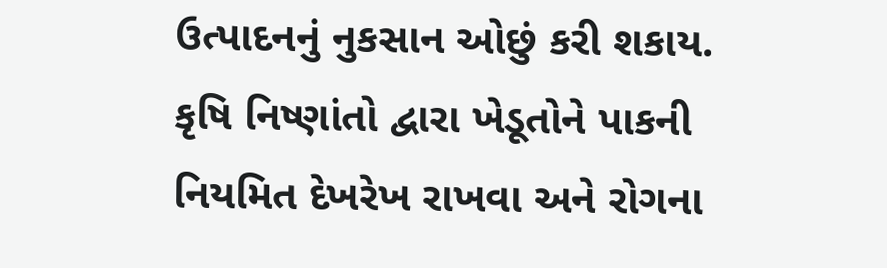ઉત્પાદનનું નુકસાન ઓછું કરી શકાય.
કૃષિ નિષ્ણાંતો દ્વારા ખેડૂતોને પાકની નિયમિત દેખરેખ રાખવા અને રોગના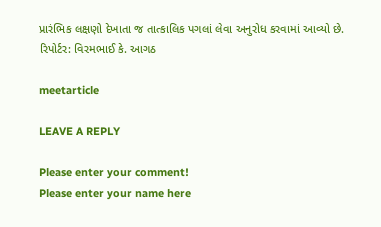પ્રારંભિક લક્ષણો દેખાતા જ તાત્કાલિક પગલાં લેવા અનુરોધ કરવામાં આવ્યો છે.
રિપોર્ટર: વિરમભાઈ કે. આગઠ

meetarticle

LEAVE A REPLY

Please enter your comment!
Please enter your name here